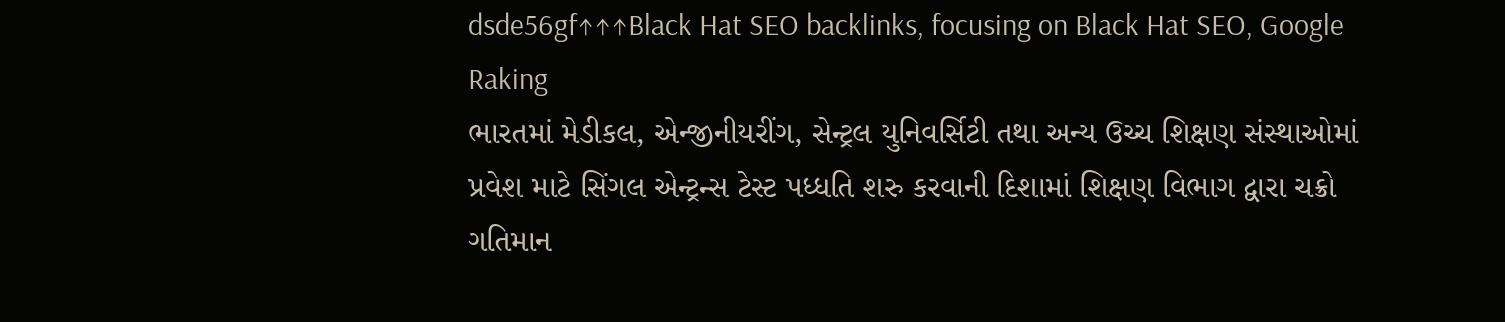dsde56gf↑↑↑Black Hat SEO backlinks, focusing on Black Hat SEO, Google Raking
ભારતમાં મેડીકલ, એન્જીનીયરીંગ, સેન્ટ્રલ યુનિવર્સિટી તથા અન્ય ઉચ્ચ શિક્ષણ સંસ્થાઓમાં પ્રવેશ માટે સિંગલ એન્ટ્રન્સ ટેસ્ટ પધ્ધતિ શરુ કરવાની દિશામાં શિક્ષણ વિભાગ દ્વારા ચક્રો ગતિમાન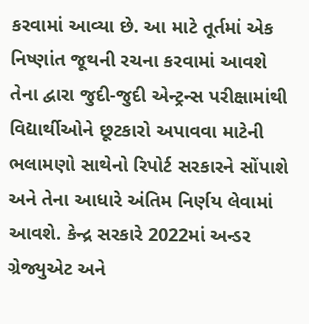કરવામાં આવ્યા છે. આ માટે તૂર્તમાં એક નિષ્ણાંત જૂથની રચના કરવામાં આવશે તેના દ્વારા જુદી-જુદી એન્ટ્રન્સ પરીક્ષામાંથી વિદ્યાર્થીઓને છૂટકારો અપાવવા માટેની ભલામણો સાથેનો રિપોર્ટ સરકારને સોંપાશે અને તેના આધારે અંતિમ નિર્ણય લેવામાં આવશે. કેન્દ્ર સરકારે 2022માં અન્ડર ગ્રેજ્યુએટ અને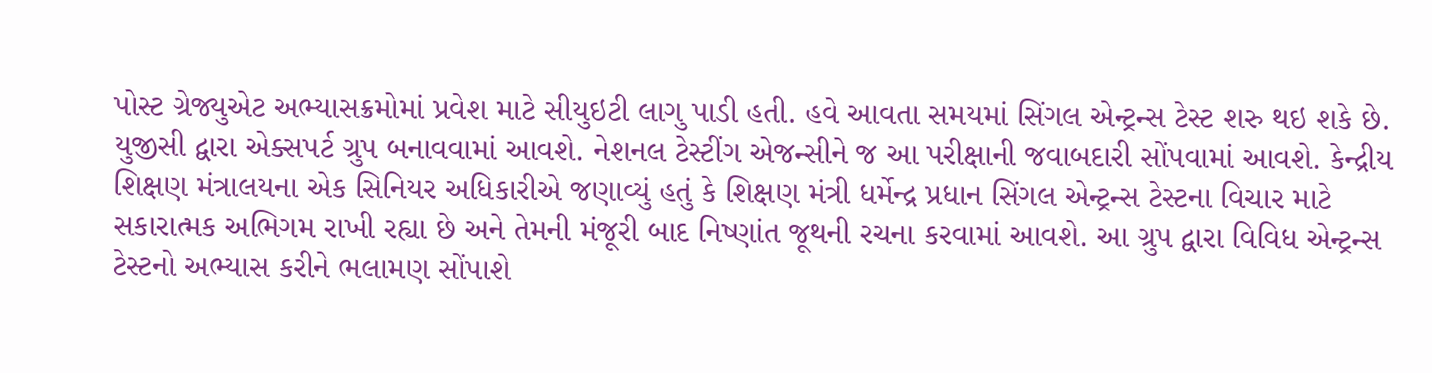પોસ્ટ ગ્રેજ્યુએટ અભ્યાસક્રમોમાં પ્રવેશ માટે સીયુઇટી લાગુ પાડી હતી. હવે આવતા સમયમાં સિંગલ એન્ટ્રન્સ ટેસ્ટ શરુ થઇ શકે છે. યુજીસી દ્વારા એક્સપર્ટ ગ્રુપ બનાવવામાં આવશે. નેશનલ ટેસ્ટીંગ એજન્સીને જ આ પરીક્ષાની જવાબદારી સોંપવામાં આવશે. કેન્દ્રીય શિક્ષણ મંત્રાલયના એક સિનિયર અધિકારીએ જણાવ્યું હતું કે શિક્ષણ મંત્રી ધર્મેન્દ્ર પ્રધાન સિંગલ એન્ટ્રન્સ ટેસ્ટના વિચાર માટે સકારાત્મક અભિગમ રાખી રહ્યા છે અને તેમની મંજૂરી બાદ નિષ્ણાંત જૂથની રચના કરવામાં આવશે. આ ગ્રુપ દ્વારા વિવિધ એન્ટ્રન્સ ટેસ્ટનો અભ્યાસ કરીને ભલામણ સોંપાશે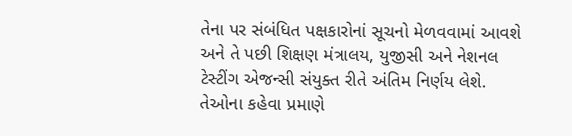તેના પર સંબંધિત પક્ષકારોનાં સૂચનો મેળવવામાં આવશે અને તે પછી શિક્ષણ મંત્રાલય, યુજીસી અને નેશનલ ટેસ્ટીંગ એજન્સી સંયુક્ત રીતે અંતિમ નિર્ણય લેશે. તેઓના કહેવા પ્રમાણે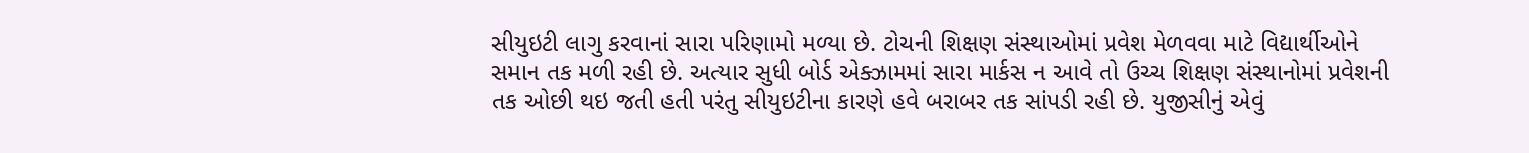સીયુઇટી લાગુ કરવાનાં સારા પરિણામો મળ્યા છે. ટોચની શિક્ષણ સંસ્થાઓમાં પ્રવેશ મેળવવા માટે વિદ્યાર્થીઓને સમાન તક મળી રહી છે. અત્યાર સુધી બોર્ડ એક્ઝામમાં સારા માર્કસ ન આવે તો ઉચ્ચ શિક્ષણ સંસ્થાનોમાં પ્રવેશની તક ઓછી થઇ જતી હતી પરંતુ સીયુઇટીના કારણે હવે બરાબર તક સાંપડી રહી છે. યુજીસીનું એવું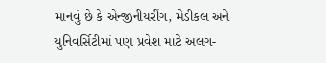માનવું છે કે એન્જીનીયરીંગ, મેડીકલ અને યુનિવર્સિટીમાં પણ પ્રવેશ માટે અલગ-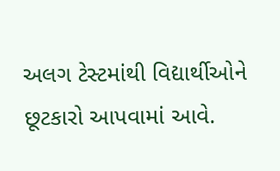અલગ ટેસ્ટમાંથી વિદ્યાર્થીઓને છૂટકારો આપવામાં આવે.